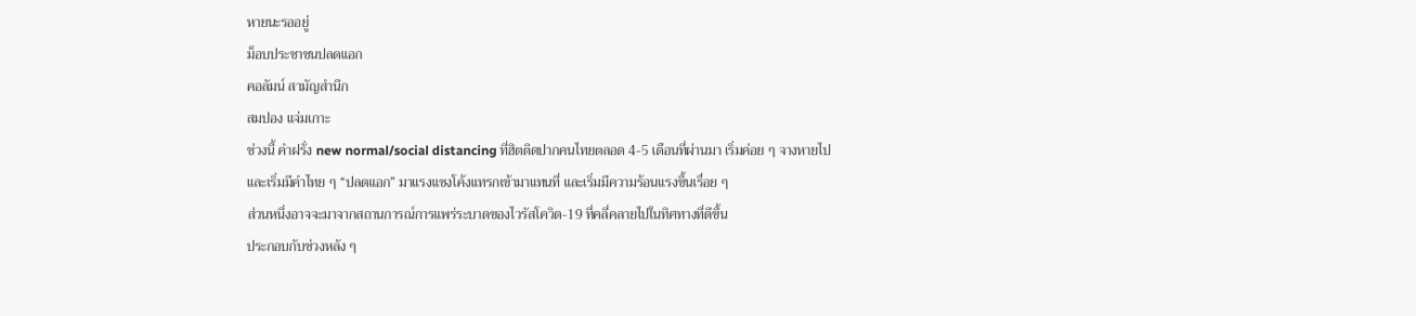หายนะรออยู่
ม็อบประชาชนปลดแอก
คอลัมน์ สามัญสำนึก
สมปอง แจ่มเกาะ
ช่วงนี้ คำฝรั่ง new normal/social distancing ที่ฮิตติดปากคนไทยตลอด 4-5 เดือนที่ผ่านมา เริ่มค่อย ๆ จางหายไป
และเริ่มมีคำไทย ๆ “ปลดแอก” มาแรงแซงโค้งแทรกเข้ามาแทนที่ และเริ่มมีความร้อนแรงขึ้นเรื่อย ๆ
ส่วนหนึ่งอาจจะมาจากสถานการณ์การแพร่ระบาดของไวรัสโควิด-19 ที่คลี่คลายไปในทิศทางที่ดีขึ้น
ประกอบกับช่วงหลัง ๆ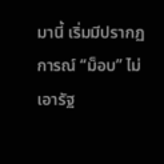มานี้ เริ่มมีปรากฏการณ์ “ม็อบ” ไม่เอารัฐ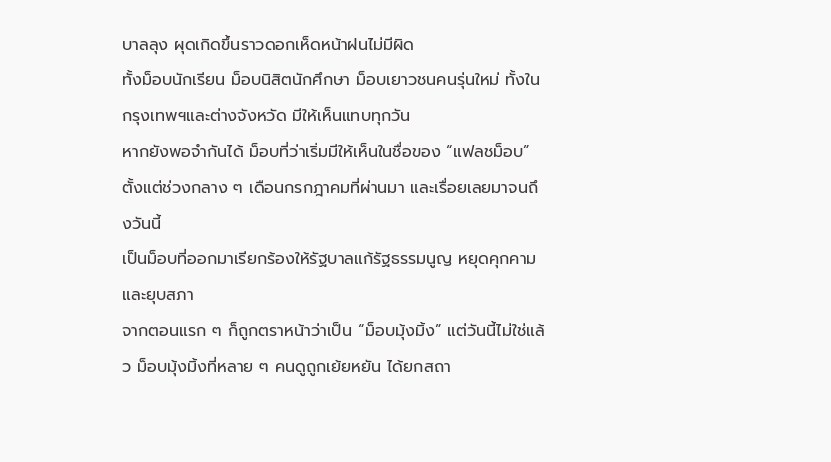บาลลุง ผุดเกิดขึ้นราวดอกเห็ดหน้าฝนไม่มีผิด
ทั้งม็อบนักเรียน ม็อบนิสิตนักศึกษา ม็อบเยาวชนคนรุ่นใหม่ ทั้งในกรุงเทพฯและต่างจังหวัด มีให้เห็นแทบทุกวัน
หากยังพอจำกันได้ ม็อบที่ว่าเริ่มมีให้เห็นในชื่อของ “แฟลชม็อบ” ตั้งแต่ช่วงกลาง ๆ เดือนกรกฎาคมที่ผ่านมา และเรื่อยเลยมาจนถึงวันนี้
เป็นม็อบที่ออกมาเรียกร้องให้รัฐบาลแก้รัฐธรรมนูญ หยุดคุกคาม และยุบสภา
จากตอนแรก ๆ ก็ถูกตราหน้าว่าเป็น “ม็อบมุ้งมิ้ง” แต่วันนี้ไม่ใช่แล้ว ม็อบมุ้งมิ้งที่หลาย ๆ คนดูถูกเย้ยหยัน ได้ยกสถา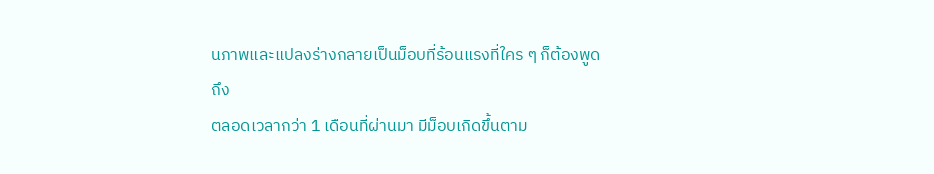นภาพและแปลงร่างกลายเป็นม็อบที่ร้อนแรงที่ใคร ๆ ก็ต้องพูดถึง
ตลอดเวลากว่า 1 เดือนที่ผ่านมา มีม็อบเกิดขึ้นตาม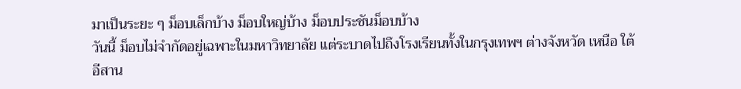มาเป็นระยะ ๆ ม็อบเล็กบ้าง ม็อบใหญ่บ้าง ม็อบประชันม็อบบ้าง
วันนี้ ม็อบไม่จำกัดอยู่เฉพาะในมหาวิทยาลัย แต่ระบาดไปถึงโรงเรียนทั้งในกรุงเทพฯ ต่างจังหวัด เหนือ ใต้ อีสาน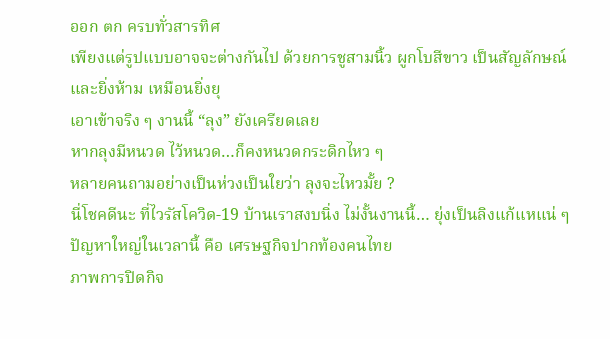ออก ตก ครบทั่วสารทิศ
เพียงแต่รูปแบบอาจจะต่างกันไป ด้วยการชูสามนิ้ว ผูกโบสีขาว เป็นสัญลักษณ์
และยิ่งห้าม เหมือนยิ่งยุ
เอาเข้าจริง ๆ งานนี้ “ลุง” ยังเครียดเลย
หากลุงมีหนวด ไว้หนวด…ก็คงหนวดกระดิกไหว ๆ
หลายคนถามอย่างเป็นห่วงเป็นใยว่า ลุงจะไหวมั้ย ?
นี่โชคดีนะ ที่ไวรัสโควิด-19 บ้านเราสงบนิ่ง ไม่งั้นงานนี้… ยุ่งเป็นลิงแก้แหแน่ ๆ
ปัญหาใหญ่ในเวลานี้ คือ เศรษฐกิจปากท้องคนไทย
ภาพการปิดกิจ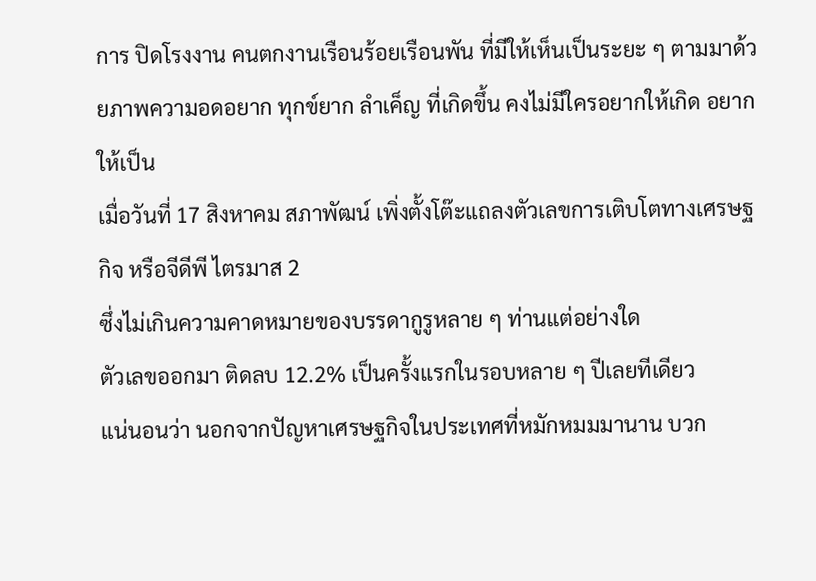การ ปิดโรงงาน คนตกงานเรือนร้อยเรือนพัน ที่มีให้เห็นเป็นระยะ ๆ ตามมาด้วยภาพความอดอยาก ทุกข์ยาก ลำเค็ญ ที่เกิดขึ้น คงไม่มีใครอยากให้เกิด อยากให้เป็น
เมื่อวันที่ 17 สิงหาคม สภาพัฒน์ เพิ่งตั้งโต๊ะแถลงตัวเลขการเติบโตทางเศรษฐกิจ หรือจีดีพี ไตรมาส 2
ซึ่งไม่เกินความคาดหมายของบรรดากูรูหลาย ๆ ท่านแต่อย่างใด
ตัวเลขออกมา ติดลบ 12.2% เป็นครั้งแรกในรอบหลาย ๆ ปีเลยทีเดียว
แน่นอนว่า นอกจากปัญหาเศรษฐกิจในประเทศที่หมักหมมมานาน บวก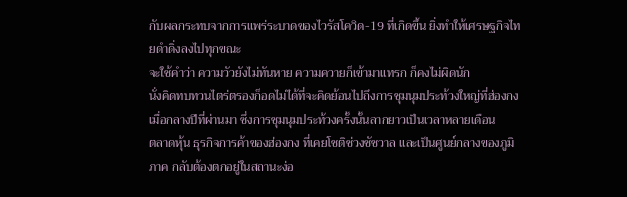กับผลกระทบจากการแพร่ระบาดของไวรัสโควิด-19 ที่เกิดขึ้น ยิ่งทำให้เศรษฐกิจไทยดำดิ่งลงไปทุกขณะ
จะใช้คำว่า ความวัวยังไม่ทันหาย ความควายก็เข้ามาแทรก ก็คงไม่ผิดนัก
นั่งคิดทบทวนไตร่ตรองก็อดไม่ได้ที่จะคิดย้อนไปถึงการชุมนุมประท้วงใหญ่ที่ฮ่องกง เมื่อกลางปีที่ผ่านมา ซึ่งการชุมนุมประท้วงครั้งนั้นลากยาวเป็นเวลาหลายเดือน
ตลาดหุ้น ธุรกิจการค้าของฮ่องกง ที่เคยโชติช่วงชัชวาล และเป็นศูนย์กลางของภูมิภาค กลับต้องตกอยู่ในสถานะง่อ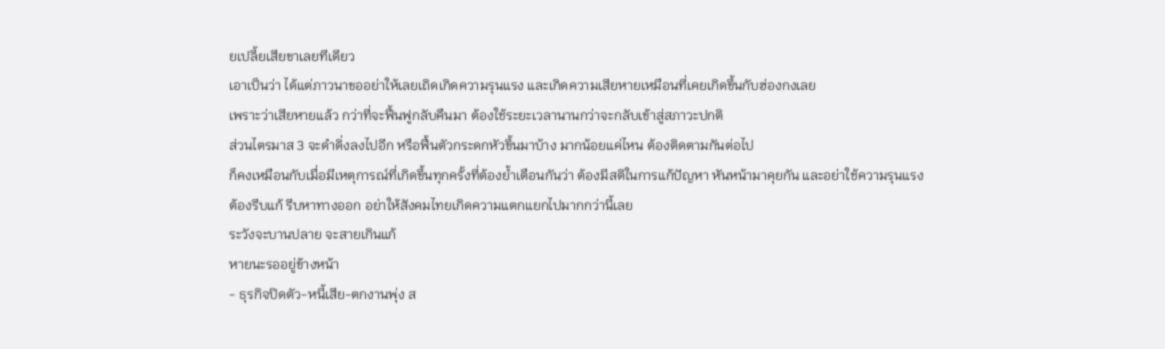ยเปลี้ยเสียขาเลยทีเดียว
เอาเป็นว่า ได้แต่ภาวนาขออย่าให้เลยเถิดเกิดความรุนแรง และเกิดความเสียหายเหมือนที่เคยเกิดขึ้นกับฮ่องกงเลย
เพราะว่าเสียหายแล้ว กว่าที่จะฟื้นฟูกลับคืนมา ต้องใช้ระยะเวลานานกว่าจะกลับเข้าสู่สภาวะปกติ
ส่วนไตรมาส 3 จะดำดิ่งลงไปอีก หรือฟื้นตัวกระดกหัวขึ้นมาบ้าง มากน้อยแค่ไหน ต้องติดตามกันต่อไป
ก็คงเหมือนกับเมื่อมีเหตุการณ์ที่เกิดขึ้นทุกครั้งที่ต้องย้ำเตือนกันว่า ต้องมีสติในการแก้ปัญหา หันหน้ามาคุยกัน และอย่าใช้ความรุนแรง
ต้องรีบแก้ รีบหาทางออก อย่าให้สังคมไทยเกิดความแตกแยกไปมากกว่านี้เลย
ระวังจะบานปลาย จะสายเกินแก้
หายนะรออยู่ข้างหน้า
- ธุรกิจปิดตัว-หนี้เสีย-ตกงานพุ่ง ส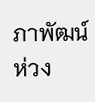ภาพัฒน์ห่วง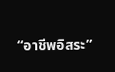“อาชีพอิสระ”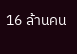16 ล้านคน